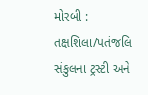મોરબી : તક્ષશિલા/પતંજલિ સંકુલના ટ્રસ્ટી અને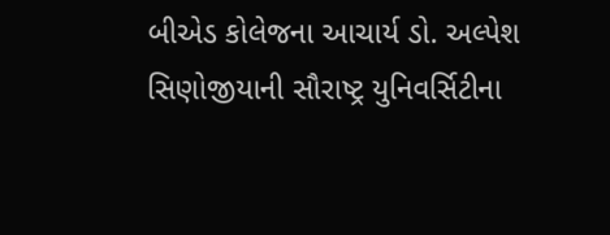બીએડ કોલેજના આચાર્ય ડો. અલ્પેશ સિણોજીયાની સૌરાષ્ટ્ર યુનિવર્સિટીના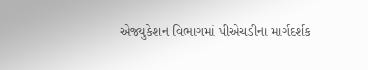એજ્યુકેશન વિભાગમાં પીએચડીના માર્ગદર્શક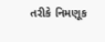તરીકે નિમણૂક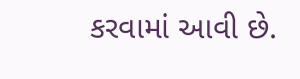કરવામાં આવી છે.